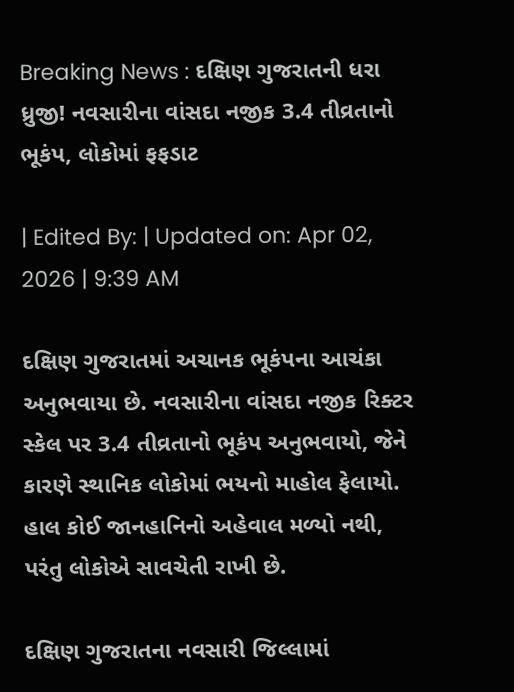Breaking News : દક્ષિણ ગુજરાતની ધરા ધ્રુજી! નવસારીના વાંસદા નજીક 3.4 તીવ્રતાનો ભૂકંપ, લોકોમાં ફફડાટ

| Edited By: | Updated on: Apr 02, 2026 | 9:39 AM

દક્ષિણ ગુજરાતમાં અચાનક ભૂકંપના આચંકા અનુભવાયા છે. નવસારીના વાંસદા નજીક રિક્ટર સ્કેલ પર 3.4 તીવ્રતાનો ભૂકંપ અનુભવાયો, જેને કારણે સ્થાનિક લોકોમાં ભયનો માહોલ ફેલાયો. હાલ કોઈ જાનહાનિનો અહેવાલ મળ્યો નથી, પરંતુ લોકોએ સાવચેતી રાખી છે.

દક્ષિણ ગુજરાતના નવસારી જિલ્લામાં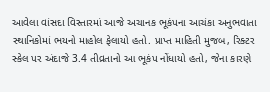આવેલા વાંસદા વિસ્તારમાં આજે અચાનક ભૂકંપના આચંકા અનુભવાતા સ્થાનિકોમાં ભયનો માહોલ ફેલાયો હતો. પ્રાપ્ત માહિતી મુજબ, રિક્ટર સ્કેલ પર અંદાજે 3.4 તીવ્રતાનો આ ભૂકંપ નોંધાયો હતો, જેના કારણે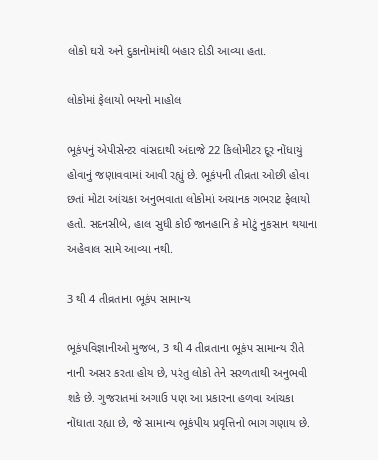લોકો ઘરો અને દુકાનોમાંથી બહાર દોડી આવ્યા હતા.

લોકોમાં ફેલાયો ભયનો માહોલ

ભૂકંપનું એપીસેન્ટર વાંસદાથી અંદાજે 22 કિલોમીટર દૂર નોંધાયું હોવાનું જણાવવામાં આવી રહ્યું છે. ભૂકંપની તીવ્રતા ઓછી હોવા છતાં મોટા આંચકા અનુભવાતા લોકોમાં અચાનક ગભરાટ ફેલાયો હતો. સદનસીબે, હાલ સુધી કોઈ જાનહાનિ કે મોટું નુકસાન થયાના અહેવાલ સામે આવ્યા નથી.

3 થી 4 તીવ્રતાના ભૂકંપ સામાન્ય

ભૂકંપવિજ્ઞાનીઓ મુજબ, 3 થી 4 તીવ્રતાના ભૂકંપ સામાન્ય રીતે નાની અસર કરતા હોય છે, પરંતુ લોકો તેને સરળતાથી અનુભવી શકે છે. ગુજરાતમાં અગાઉ પણ આ પ્રકારના હળવા આંચકા નોંધાતા રહ્યા છે, જે સામાન્ય ભૂકંપીય પ્રવૃત્તિનો ભાગ ગણાય છે.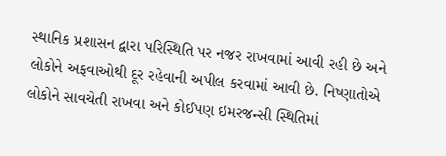સ્થાનિક પ્રશાસન દ્વારા પરિસ્થિતિ પર નજર રાખવામાં આવી રહી છે અને લોકોને અફવાઓથી દૂર રહેવાની અપીલ કરવામાં આવી છે. નિષ્ણાતોએ લોકોને સાવચેતી રાખવા અને કોઈપણ ઇમરજન્સી સ્થિતિમાં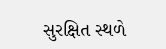સુરક્ષિત સ્થળે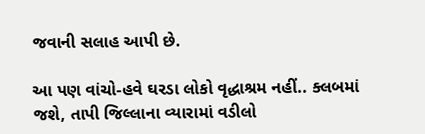જવાની સલાહ આપી છે.

આ પણ વાંચો-હવે ઘરડા લોકો વૃદ્ધાશ્રમ નહીં.. ક્લબમાં જશે, તાપી જિલ્લાના વ્યારામાં વડીલો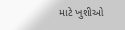માટે ખુશીઓ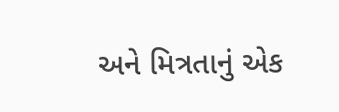અને મિત્રતાનું એક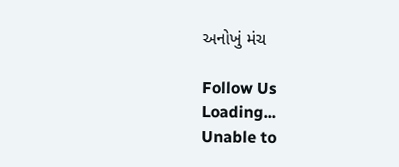અનોખું મંચ

Follow Us
Loading...
Unable to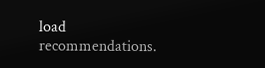load recommendations.